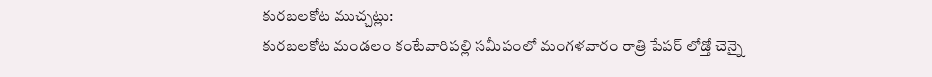కురబలకోట ముచ్చట్లు:
కురబలకోట మండలం కంటేవారిపల్లి సమీపంలో మంగళవారం రాత్రి పేపర్ లోడ్తో చెన్నై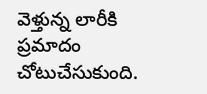వెళ్తున్న లారీకి ప్రమాదం చోటుచేసుకుంది.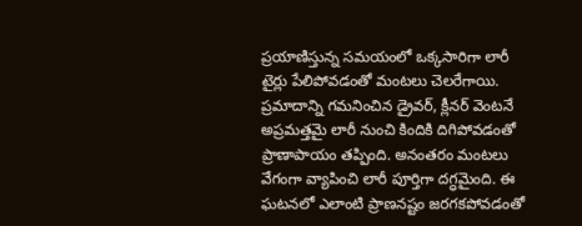ప్రయాణిస్తున్న సమయంలో ఒక్కసారిగా లారీ టైర్లు పేలిపోవడంతో మంటలు చెలరేగాయి.
ప్రమాదాన్ని గమనించిన డ్రైవర్, క్లీనర్ వెంటనే అప్రమత్తమై లారీ నుంచి కిందికి దిగిపోవడంతో ప్రాణాపాయం తప్పింది. అనంతరం మంటలు వేగంగా వ్యాపించి లారీ పూర్తిగా దగ్ధమైంది. ఈ ఘటనలో ఎలాంటి ప్రాణనష్టం జరగకపోవడంతో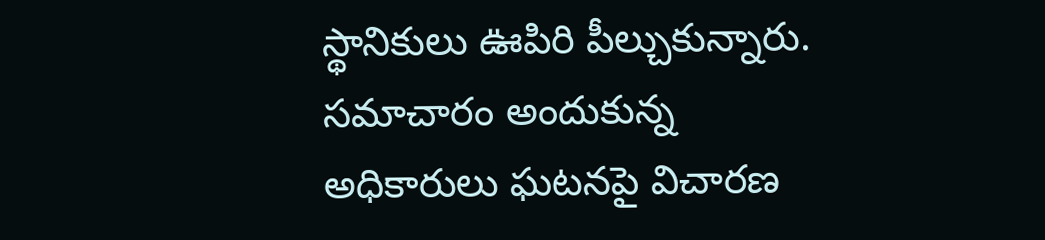స్థానికులు ఊపిరి పీల్చుకున్నారు. సమాచారం అందుకున్న అధికారులు ఘటనపై విచారణ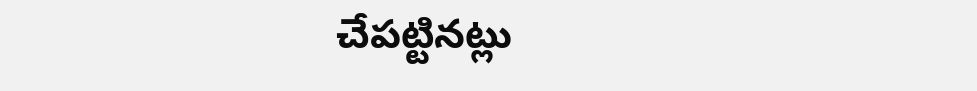చేపట్టినట్లు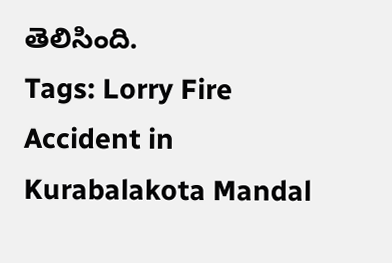తెలిసింది.
Tags: Lorry Fire Accident in Kurabalakota Mandal